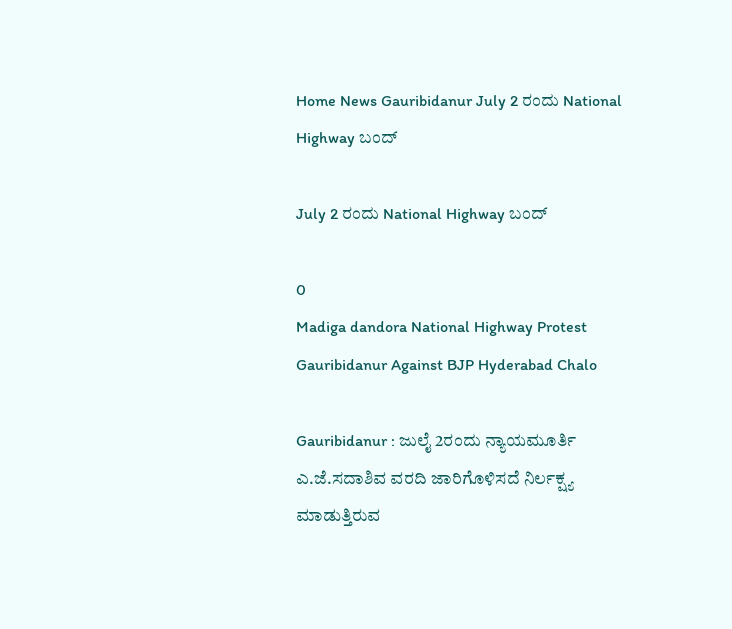Home News Gauribidanur July 2 ರಂದು National Highway ಬಂದ್

July 2 ರಂದು National Highway ಬಂದ್

0
Madiga dandora National Highway Protest Gauribidanur Against BJP Hyderabad Chalo

Gauribidanur : ಜುಲೈ 2ರಂದು ನ್ಯಾಯಮೂರ್ತಿ ಎ.ಜೆ.ಸದಾಶಿವ ವರದಿ ಜಾರಿಗೊಳಿಸದೆ ನಿರ್ಲಕ್ಷ್ಯ ಮಾಡುತ್ತಿರುವ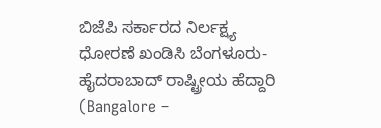ಬಿಜೆಪಿ ಸರ್ಕಾರದ ನಿರ್ಲಕ್ಷ್ಯ ಧೋರಣೆ ಖಂಡಿಸಿ ಬೆಂಗಳೂರು- ಹೈದರಾಬಾದ್ ರಾಷ್ಟ್ರೀಯ ಹೆದ್ದಾರಿ (Bangalore –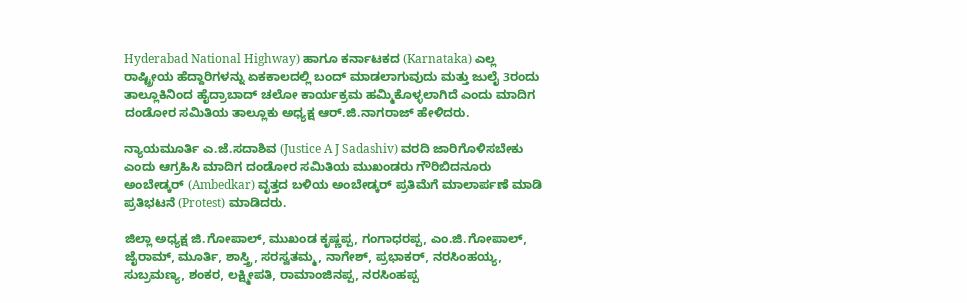Hyderabad National Highway) ಹಾಗೂ ಕರ್ನಾಟಕದ (Karnataka) ಎಲ್ಲ ರಾಷ್ಟ್ರೀಯ ಹೆದ್ದಾರಿಗಳನ್ನು ಏಕಕಾಲದಲ್ಲಿ ಬಂದ್ ಮಾಡಲಾಗುವುದು ಮತ್ತು ಜುಲೈ 3ರಂದು ತಾಲ್ಲೂಕಿನಿಂದ ಹೈದ್ರಾಬಾದ್ ಚಲೋ ಕಾರ್ಯಕ್ರಮ ಹಮ್ಮಿಕೊಳ್ಳಲಾಗಿದೆ ಎಂದು ಮಾದಿಗ ದಂಡೋರ ಸಮಿತಿಯ ತಾಲ್ಲೂಕು ಅಧ್ಯಕ್ಷ ಆರ್.ಜಿ.ನಾಗರಾಜ್ ಹೇಳಿದರು.

ನ್ಯಾಯಮೂರ್ತಿ ಎ.ಜೆ.ಸದಾಶಿವ (Justice A J Sadashiv) ವರದಿ ಜಾರಿಗೊಳಿಸಬೇಕು ಎಂದು ಆಗ್ರಹಿಸಿ ಮಾದಿಗ ದಂಡೋರ ಸಮಿತಿಯ ಮುಖಂಡರು ಗೌರಿಬಿದನೂರು ಅಂಬೇಡ್ಕರ್ (Ambedkar) ವೃತ್ತದ ಬಳಿಯ ಅಂಬೇಡ್ಕರ್ ಪ್ರತಿಮೆಗೆ ಮಾಲಾರ್ಪಣೆ ಮಾಡಿ ಪ್ರತಿಭಟನೆ (Protest) ಮಾಡಿದರು.

ಜಿಲ್ಲಾ ಅಧ್ಯಕ್ಷ ಜಿ.ಗೋಪಾಲ್, ಮುಖಂಡ ಕೃಷ್ಣಪ್ಪ, ಗಂಗಾಧರಪ್ಪ, ಎಂ.ಜಿ.ಗೋಪಾಲ್, ಜೈರಾಮ್, ಮೂರ್ತಿ, ಶಾಸ್ತ್ರಿ, ಸರಸ್ವತಮ್ಮ, ನಾಗೇಶ್, ಪ್ರಭಾಕರ್, ನರಸಿಂಹಯ್ಯ, ಸುಬ್ರಮಣ್ಯ, ಶಂಕರ, ಲಕ್ಷ್ಮೀಪತಿ, ರಾಮಾಂಜಿನಪ್ಪ, ನರಸಿಂಹಪ್ಪ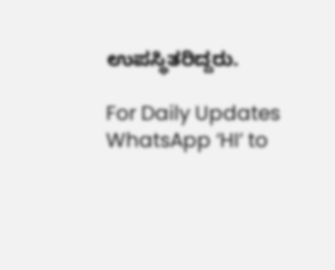ಉಪಸ್ಥಿತರಿದ್ದರು.

For Daily Updates WhatsApp ‘HI’ to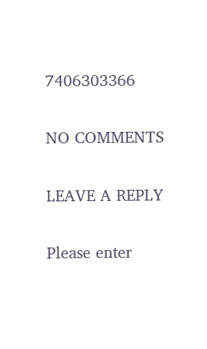7406303366

NO COMMENTS

LEAVE A REPLY

Please enter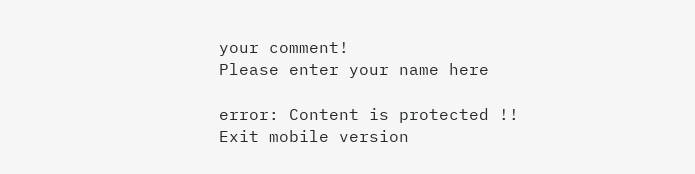your comment!
Please enter your name here

error: Content is protected !!
Exit mobile version